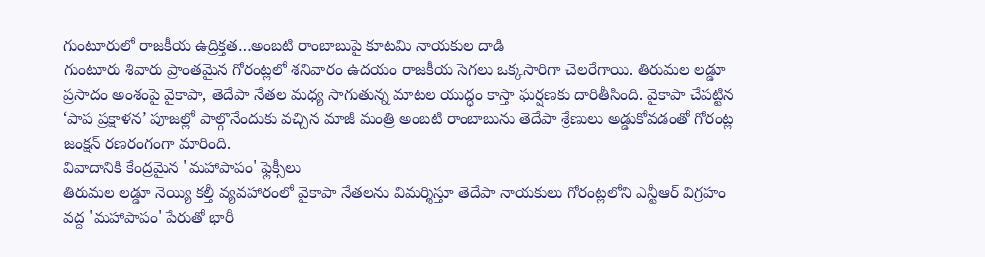గుంటూరులో రాజకీయ ఉద్రిక్తత…అంబటి రాంబాబుపై కూటమి నాయకుల దాడి
గుంటూరు శివారు ప్రాంతమైన గోరంట్లలో శనివారం ఉదయం రాజకీయ సెగలు ఒక్కసారిగా చెలరేగాయి. తిరుమల లడ్డూ ప్రసాదం అంశంపై వైకాపా, తెదేపా నేతల మధ్య సాగుతున్న మాటల యుద్ధం కాస్తా ఘర్షణకు దారితీసింది. వైకాపా చేపట్టిన ‘పాప ప్రక్షాళన’ పూజల్లో పాల్గొనేందుకు వచ్చిన మాజీ మంత్రి అంబటి రాంబాబును తెదేపా శ్రేణులు అడ్డుకోవడంతో గోరంట్ల జంక్షన్ రణరంగంగా మారింది.
వివాదానికి కేంద్రమైన 'మహాపాపం' ఫ్లెక్సీలు
తిరుమల లడ్డూ నెయ్యి కల్తీ వ్యవహారంలో వైకాపా నేతలను విమర్శిస్తూ తెదేపా నాయకులు గోరంట్లలోని ఎన్టీఆర్ విగ్రహం వద్ద 'మహాపాపం' పేరుతో భారీ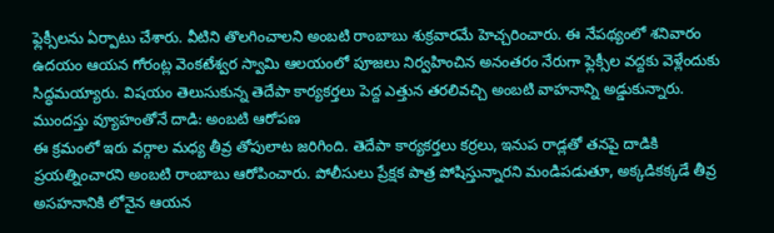ఫ్లెక్సీలను ఏర్పాటు చేశారు. వీటిని తొలగించాలని అంబటి రాంబాబు శుక్రవారమే హెచ్చరించారు. ఈ నేపథ్యంలో శనివారం ఉదయం ఆయన గోరంట్ల వెంకటేశ్వర స్వామి ఆలయంలో పూజలు నిర్వహించిన అనంతరం నేరుగా ఫ్లెక్సీల వద్దకు వెళ్లేందుకు సిద్ధమయ్యారు. విషయం తెలుసుకున్న తెదేపా కార్యకర్తలు పెద్ద ఎత్తున తరలివచ్చి అంబటి వాహనాన్ని అడ్డుకున్నారు.
ముందస్తు వ్యూహంతోనే దాడి: అంబటి ఆరోపణ
ఈ క్రమంలో ఇరు వర్గాల మధ్య తీవ్ర తోపులాట జరిగింది. తెదేపా కార్యకర్తలు కర్రలు, ఇనుప రాడ్లతో తనపై దాడికి ప్రయత్నించారని అంబటి రాంబాబు ఆరోపించారు. పోలీసులు ప్రేక్షక పాత్ర పోషిస్తున్నారని మండిపడుతూ, అక్కడికక్కడే తీవ్ర అసహనానికి లోనైన ఆయన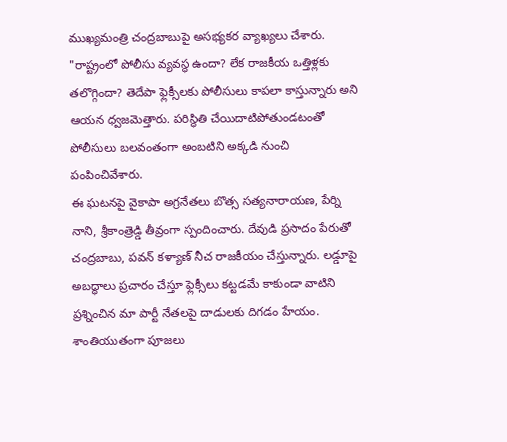ముఖ్యమంత్రి చంద్రబాబుపై అసభ్యకర వ్యాఖ్యలు చేశారు. "రాష్ట్రంలో పోలీసు వ్యవస్థ ఉందా? లేక రాజకీయ ఒత్తిళ్లకు తలొగ్గిందా? తెదేపా ఫ్లెక్సీలకు పోలీసులు కాపలా కాస్తున్నారు అని ఆయన ధ్వజమెత్తారు. పరిస్థితి చేయిదాటిపోతుండటంతో పోలీసులు బలవంతంగా అంబటిని అక్కడి నుంచి పంపించివేశారు.
ఈ ఘటనపై వైకాపా అగ్రనేతలు బొత్స సత్యనారాయణ, పేర్ని నాని, శ్రీకాంత్రెడ్డి తీవ్రంగా స్పందించారు. దేవుడి ప్రసాదం పేరుతో చంద్రబాబు, పవన్ కళ్యాణ్ నీచ రాజకీయం చేస్తున్నారు. లడ్డూపై అబద్ధాలు ప్రచారం చేస్తూ ఫ్లెక్సీలు కట్టడమే కాకుండా వాటిని ప్రశ్నించిన మా పార్టీ నేతలపై దాడులకు దిగడం హేయం. శాంతియుతంగా పూజలు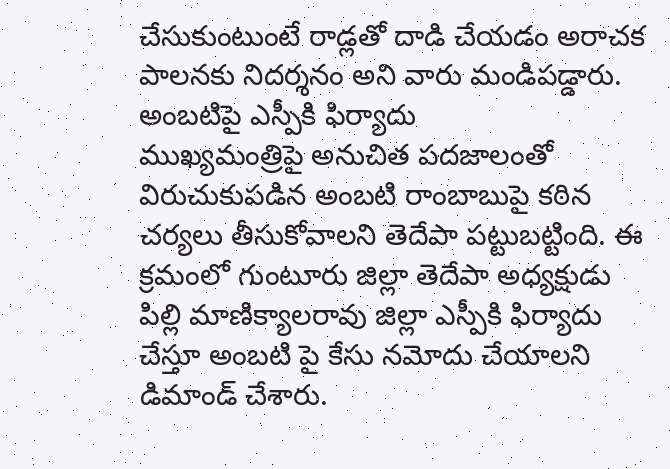చేసుకుంటుంటే రాడ్లతో దాడి చేయడం అరాచక పాలనకు నిదర్శనం అని వారు మండిపడ్డారు.
అంబటిపై ఎస్పీకి ఫిర్యాదు
ముఖ్యమంత్రిపై అనుచిత పదజాలంతో విరుచుకుపడిన అంబటి రాంబాబుపై కఠిన చర్యలు తీసుకోవాలని తెదేపా పట్టుబట్టింది. ఈ క్రమంలో గుంటూరు జిల్లా తెదేపా అధ్యక్షుడు పిల్లి మాణిక్యాలరావు జిల్లా ఎస్పీకి ఫిర్యాదు చేస్తూ అంబటి పై కేసు నమోదు చేయాలని డిమాండ్ చేశారు.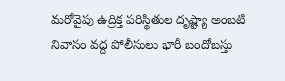మరోవైపు ఉద్రిక్త పరిస్థితుల దృష్ట్యా అంబటి నివాసం వద్ద పోలీసులు భారీ బందోబస్తు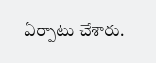ఏర్పాటు చేశారు.